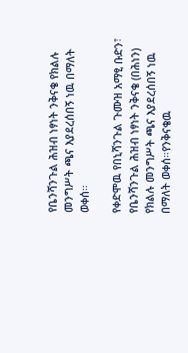የቤንሻንጉል ሕዝብ ነፃነት ንቅናቄ የክልሉ መንግሥት ጫና እያደረሰበኝ ነዉ በማለት ወቀሰ።

የቀድሞዉ የበኒሻንጉል ጉሙዝ አማፂ ቡድን፣ የቤንሻንጉል ሕዝብ ነፃነት ንቅናቄ (በሕነን) የክልሉ መንግሥት ጫና እያደረሰበኝ ነዉ በማለት ወቀሰ።የንቅናቄዉ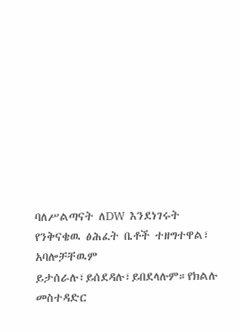ባለሥልጣናት ለDW እንደነገሩት የንቅናቄዉ ፅሕፈት ቤቶች ተዘግተዋል፣ አባሎቻቸዉም ይታሰራሉ፣ይሰደዳሉ፣ይበደላሉም።የክልሉ መስተዳድር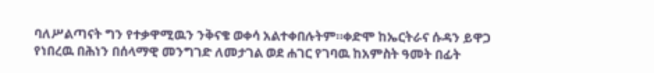ባለሥልጣናት ግን የተቃዋሚዉን ንቅናቄ ወቀሳ አልተቀበሉትም።ቀድሞ ከኤርትራና ሱዳን ይዋጋ የነበረዉ በሕነን በሰላማዊ መንግገድ ለመታገል ወደ ሐገር የገባዉ ከአምስት ዓመት በፊት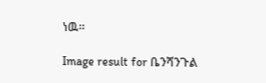ነዉ።

Image result for ቤንሻንጉል